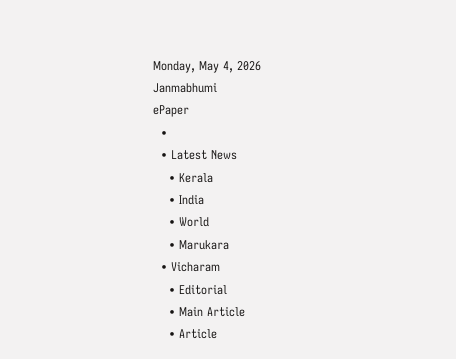Monday, May 4, 2026
Janmabhumi
ePaper
  •
  • Latest News
    • Kerala
    • India
    • World
    • Marukara
  • Vicharam
    • Editorial
    • Main Article
    • Article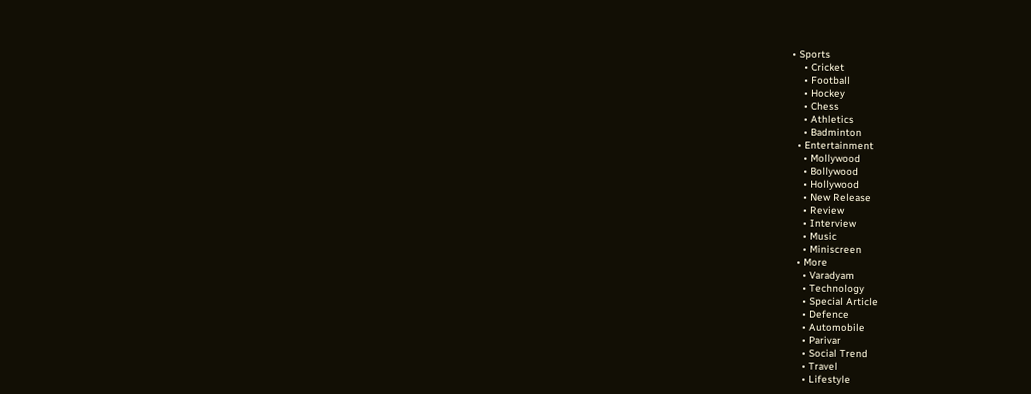• Sports
    • Cricket
    • Football
    • Hockey
    • Chess
    • Athletics
    • Badminton
  • Entertainment
    • Mollywood
    • Bollywood
    • Hollywood
    • New Release
    • Review
    • Interview
    • Music
    • Miniscreen
  • More
    • Varadyam
    • Technology
    • Special Article
    • Defence
    • Automobile
    • Parivar
    • Social Trend
    • Travel
    • Lifestyle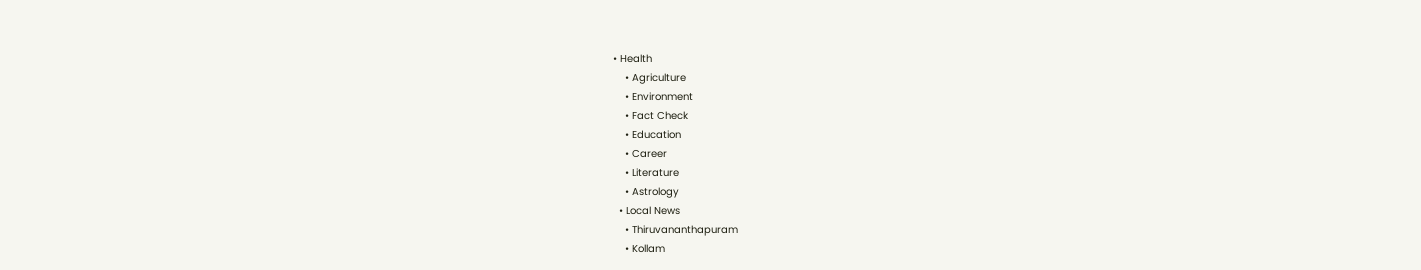• Health
    • Agriculture
    • Environment
    • Fact Check
    • Education
    • Career
    • Literature
    • Astrology
  • Local News
    • Thiruvananthapuram
    • Kollam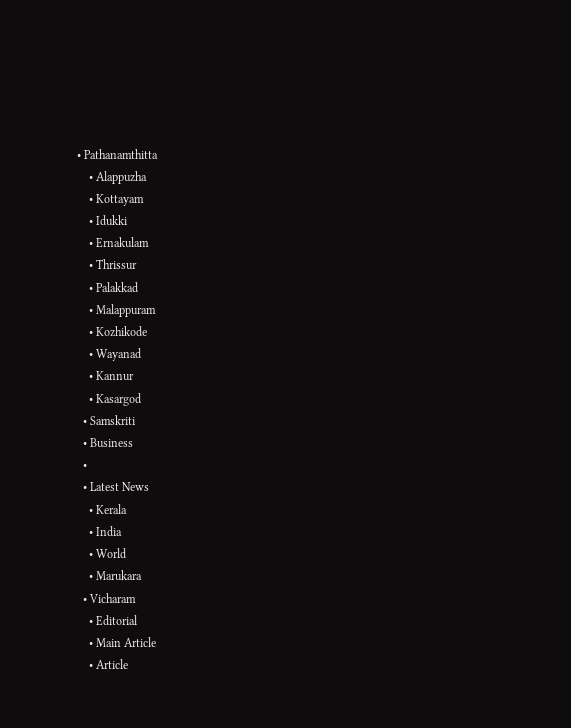• Pathanamthitta
    • Alappuzha
    • Kottayam
    • Idukki
    • Ernakulam
    • Thrissur
    • Palakkad
    • Malappuram
    • Kozhikode
    • Wayanad
    • Kannur
    • Kasargod
  • Samskriti
  • Business
  •
  • Latest News
    • Kerala
    • India
    • World
    • Marukara
  • Vicharam
    • Editorial
    • Main Article
    • Article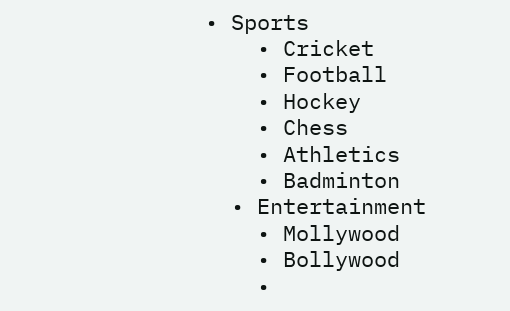• Sports
    • Cricket
    • Football
    • Hockey
    • Chess
    • Athletics
    • Badminton
  • Entertainment
    • Mollywood
    • Bollywood
    •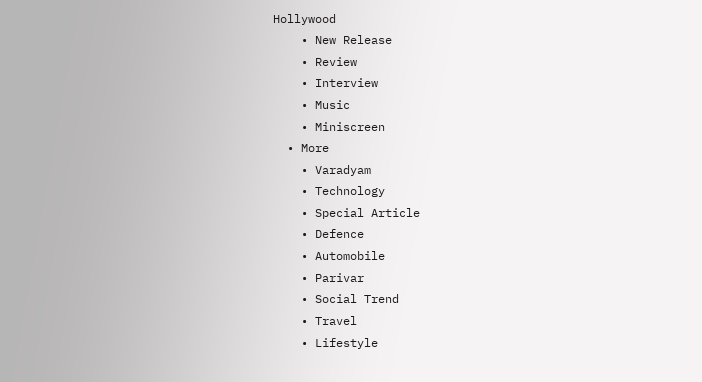Hollywood
    • New Release
    • Review
    • Interview
    • Music
    • Miniscreen
  • More
    • Varadyam
    • Technology
    • Special Article
    • Defence
    • Automobile
    • Parivar
    • Social Trend
    • Travel
    • Lifestyle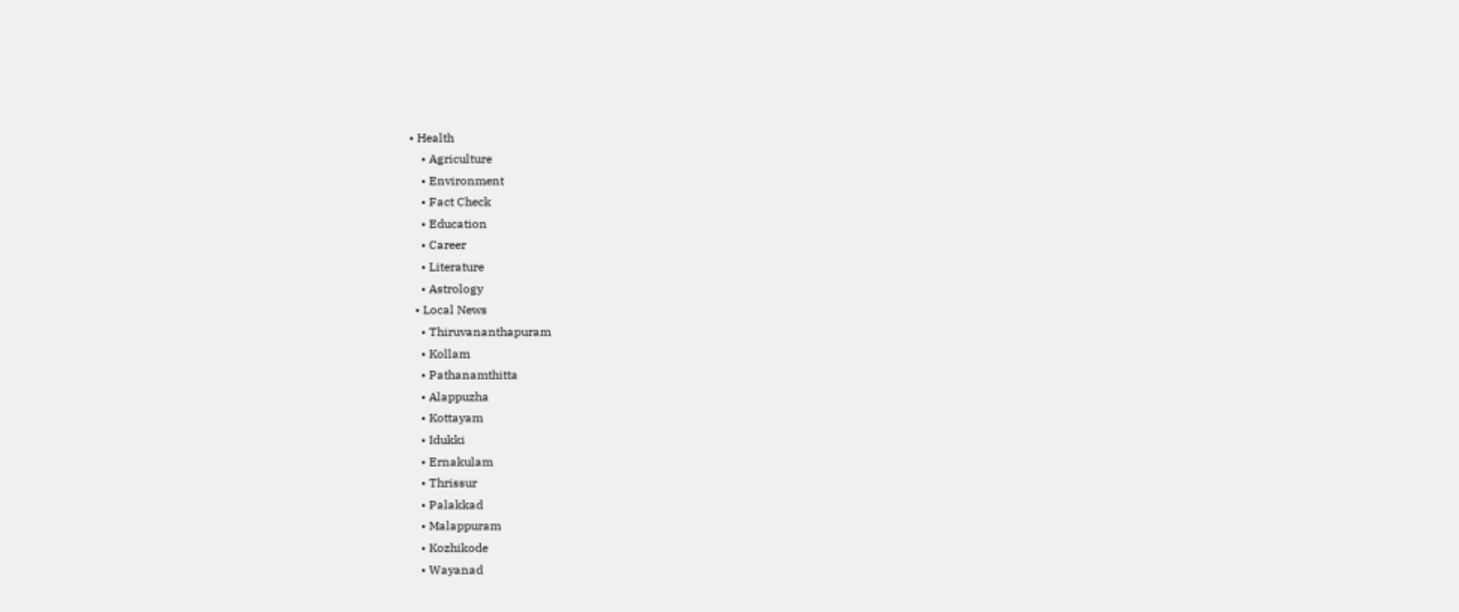• Health
    • Agriculture
    • Environment
    • Fact Check
    • Education
    • Career
    • Literature
    • Astrology
  • Local News
    • Thiruvananthapuram
    • Kollam
    • Pathanamthitta
    • Alappuzha
    • Kottayam
    • Idukki
    • Ernakulam
    • Thrissur
    • Palakkad
    • Malappuram
    • Kozhikode
    • Wayanad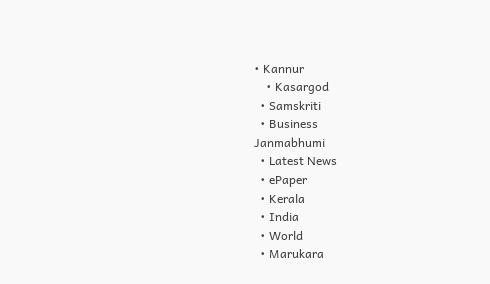• Kannur
    • Kasargod
  • Samskriti
  • Business
Janmabhumi
  • Latest News
  • ePaper
  • Kerala
  • India
  • World
  • Marukara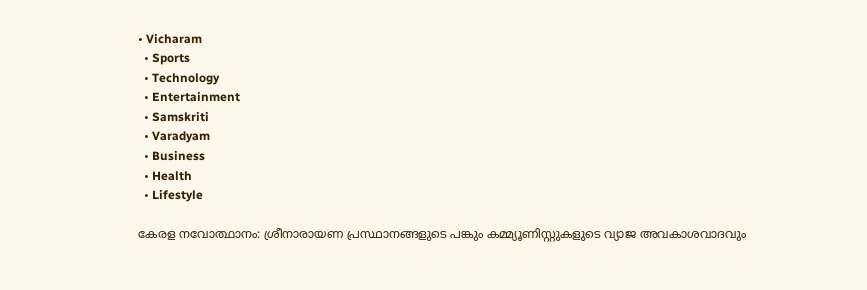• Vicharam
  • Sports
  • Technology
  • Entertainment
  • Samskriti
  • Varadyam
  • Business
  • Health
  • Lifestyle

കേരള നവോത്ഥാനം: ശ്രീനാരായണ പ്രസ്ഥാനങ്ങളുടെ പങ്കും കമ്മ്യൂണിസ്റ്റുകളുടെ വ്യാജ അവകാശവാദവും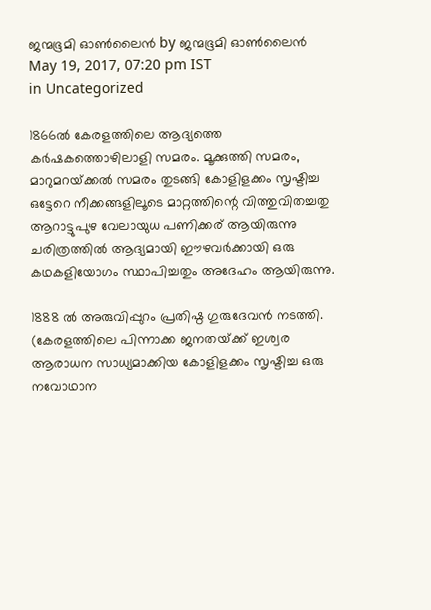ജന്മഭൂമി ഓണ്‍ലൈന്‍ by ജന്മഭൂമി ഓണ്‍ലൈന്‍
May 19, 2017, 07:20 pm IST
in Uncategorized

1866ല്‍ കേരളത്തിലെ ആദ്യത്തെ കര്‍ഷകത്തൊഴിലാളി സമരം. മൂക്കുത്തി സമരം, മാറുമറയ്‌ക്കല്‍ സമരം തുടങ്ങി കോളിളക്കം സൃഷ്ടിച്ച ഒട്ടേറെ നീക്കങ്ങളിലൂടെ മാറ്റത്തിന്റെ വിത്തുവിതച്ചതു ആറാട്ടുപുഴ വേലായുധ പണിക്കര് ആയിരുന്നു ചരിത്രത്തില്‍ ആദ്യമായി ഈഴവര്‍ക്കായി ഒരു കഥകളിയോഗം സ്ഥാപിച്ചതും അദേഹം ആയിരുന്നു.

1888 ല്‍ അരുവിപ്പുറം പ്രതിഷ്ഠ ഗുരുദേവന്‍ നടത്തി. (കേരളത്തിലെ പിന്നാക്ക ജനതയ്‌ക്ക് ഇശ്വര ആരാധന സാധ്യമാക്കിയ കോളിളക്കം സൃഷ്ടിച്ച ഒരു നവോഥാന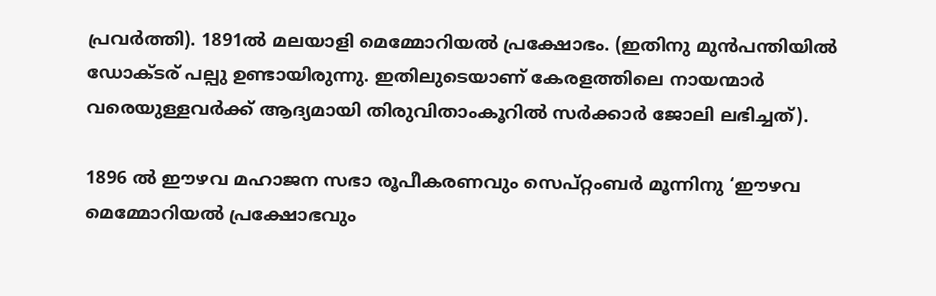പ്രവര്‍ത്തി). 1891ല്‍ മലയാളി മെമ്മോറിയല്‍ പ്രക്ഷോഭം. (ഇതിനു മുന്‍‌പന്തിയില്‍ ഡോക്ടര് പല്പു ഉണ്ടായിരുന്നു. ഇതിലുടെയാണ് കേരളത്തിലെ നായന്മാര്‍ വരെയുള്ളവര്‍ക്ക് ആദ്യമായി തിരുവിതാംകൂറില്‍ സര്‍ക്കാര്‍ ജോലി ലഭിച്ചത്).

1896 ല്‍ ഈഴവ മഹാജന സഭാ രൂപീകരണവും സെപ്റ്റംബര്‍ മൂന്നിനു ‘ഈഴവ മെമ്മോറിയല്‍ പ്രക്ഷോഭവും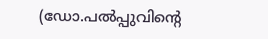(ഡോ.പല്‍പ്പുവിന്റെ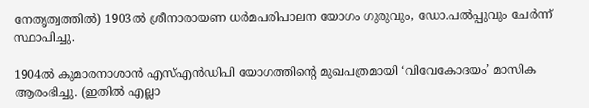നേതൃത്വത്തില്‍) 1903ല്‍ ശ്രീനാരായണ ധര്‍മപരിപാലന യോഗം ഗുരുവും, ഡോ.പല്‍പ്പുവും ചേര്‍ന്ന് സ്ഥാപിച്ചു.

1904ല്‍ കുമാരനാശാന്‍ എസ്എന്‍ഡിപി യോഗത്തിന്റെ മുഖപത്രമായി ‘വിവേകോദയം’ മാസിക ആരംഭിച്ചു. (ഇതില്‍ എല്ലാ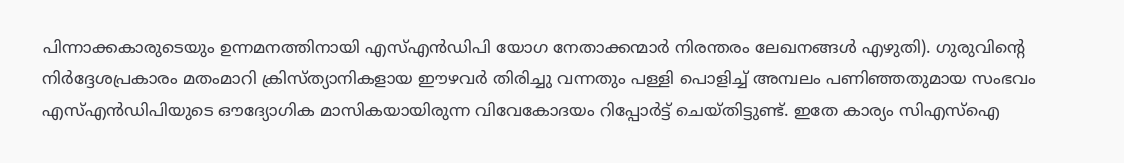പിന്നാക്കകാരുടെയും ഉന്നമനത്തിനായി എസ്എന്‍ഡിപി യോഗ നേതാക്കന്മാര്‍ നിരന്തരം ലേഖനങ്ങള്‍ എഴുതി). ഗുരുവിന്റെ നിര്‍ദ്ദേശപ്രകാരം മതംമാറി ക്രിസ്ത്യാനികളായ ഈഴവര്‍ തിരിച്ചു വന്നതും പള്ളി പൊളിച്ച് അമ്പലം പണിഞ്ഞതുമായ സംഭവം എസ്എന്‍ഡിപിയുടെ ഔദ്യോഗിക മാസികയായിരുന്ന വിവേകോദയം റിപ്പോര്‍ട്ട് ചെയ്തിട്ടുണ്ട്. ഇതേ കാര്യം സി‌എസ്‌ഐ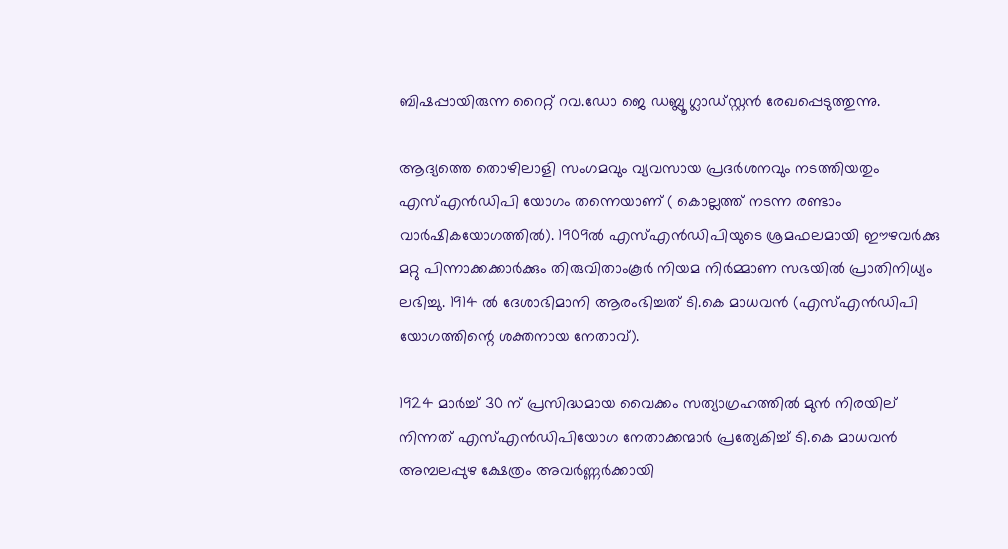ബിഷപ്പായിരുന്ന റൈറ്റ് റവ.ഡോ ജെ ഡബ്ലൂ ഗ്ലാഡ്സ്റ്റന്‍ രേഖപ്പെടുത്തുന്നു.

ആദ്യത്തെ തൊഴിലാളി സംഗമവും വ്യവസായ പ്രദര്‍ശനവും നടത്തിയതും എസ്എന്‍ഡിപി യോഗം തന്നെയാണ് ( കൊല്ലത്ത് നടന്ന രണ്ടാം വാര്‍ഷികയോഗത്തില്‍). 1909ല്‍ എസ്എന്‍ഡിപിയുടെ ശ്രമഫലമായി ഈഴവര്‍ക്കു മറ്റു പിന്നാക്കക്കാര്‍ക്കും തിരുവിതാംകൂര്‍ നിയമ നിര്‍മ്മാണ സഭയില്‍ പ്രാതിനിധ്യം ലഭിച്ചു. 1914 ല്‍ ദേശാഭിമാനി ആരംഭിച്ചത് ടി.കെ മാധവന്‍ (എസ്എന്‍ഡിപി യോഗത്തിന്റെ ശക്തനായ നേതാവ്).

1924 മാര്‍ച്ച് 30 ന് പ്രസിദ്ധമായ വൈക്കം സത്യാഗ്രഹത്തില്‍ മുന്‍ നിരയില് നിന്നത് എസ്എന്‍ഡിപിയോഗ നേതാക്കന്മാര്‍ പ്രത്യേകിച്ച് ടി.കെ മാധവന്‍ അമ്പലപ്പുഴ ക്ഷേത്രം അവര്‍ണ്ണര്‍ക്കായി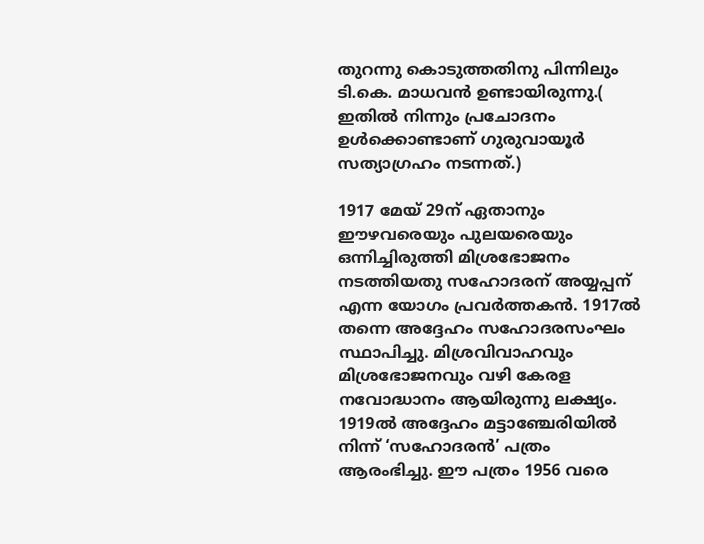തുറന്നു കൊടുത്തതിനു പിന്നിലും ടി.കെ. മാധവന്‍ ഉണ്ടായിരുന്നു.( ഇതില്‍ നിന്നും പ്രചോദനം ഉള്‍ക്കൊണ്ടാണ് ഗുരുവായൂര്‍ സത്യാഗ്രഹം നടന്നത്.)

1917 മേയ് 29ന് ഏതാനും ഈഴവരെയും പുലയരെയും ഒന്നിച്ചിരുത്തി മിശ്രഭോജനം നടത്തിയതു സഹോദരന് അയ്യപ്പന് എന്ന യോഗം പ്രവര്‍ത്തകന്‍. 1917ല്‍ തന്നെ അദ്ദേഹം സഹോദരസംഘം സ്ഥാപിച്ചു. മിശ്രവിവാഹവും മിശ്രഭോജനവും വഴി കേരള നവോദ്ധാനം ആയിരുന്നു ലക്ഷ്യം. 1919ല്‍ അദ്ദേഹം മട്ടാഞ്ചേരിയില്‍ നിന്ന് ‘സഹോദരന്‍’ പത്രം ആരംഭിച്ചു. ഈ പത്രം 1956 വരെ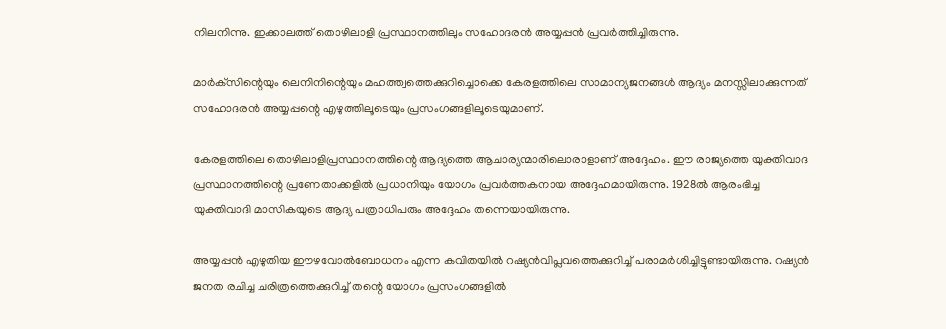നിലനിന്നു. ഇക്കാലത്ത് തൊഴിലാളി പ്രസ്ഥാനത്തിലും സഹോദരന്‍ അയ്യപ്പന്‍ പ്രവര്‍ത്തിച്ചിരുന്നു.

മാര്‍ക്‌സിന്റെയും ലെനിനിന്റെയും മഹത്ത്വത്തെക്കുറിച്ചൊക്കെ കേരളത്തിലെ സാമാന്യജനങ്ങള്‍ ആദ്യം മനസ്സിലാക്കുന്നത് സഹോദരന്‍ അയ്യപ്പന്റെ എഴുത്തിലൂടെയും പ്രസംഗങ്ങളിലൂടെയുമാണ്.

കേരളത്തിലെ തൊഴിലാളിപ്രസ്ഥാനത്തിന്റെ ആദ്യത്തെ ആചാര്യന്മാരിലൊരാളാണ് അദ്ദേഹം. ഈ രാജ്യത്തെ യുക്തിവാദ പ്രസ്ഥാനത്തിന്റെ പ്രണേതാക്കളില്‍ പ്രധാനിയും യോഗം പ്രവര്‍ത്തകനായ അദ്ദേഹമായിരുന്നു. 1928ല്‍ ആരംഭിച്ച യുക്തിവാദി മാസികയുടെ ആദ്യ പത്രാധിപരും അദ്ദേഹം തന്നെയായിരുന്നു.

അയ്യപ്പന്‍ എഴുതിയ ഈഴവോല്‍ബോധനം എന്ന കവിതയില്‍ റഷ്യന്‍വിപ്ലവത്തെക്കുറിച്ച് പരാമര്‍ശിച്ചിട്ടുണ്ടായിരുന്നു. റഷ്യന്‍ ജനത രചിച്ച ചരിത്രത്തെക്കുറിച്ച് തന്റെ യോഗം പ്രസംഗങ്ങളില്‍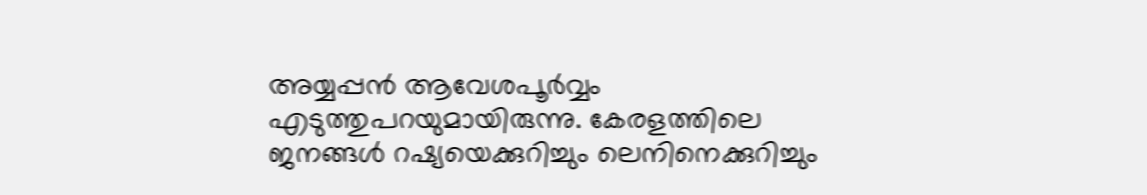അയ്യപ്പന്‍ ആവേശപൂര്‍വ്വം എടുത്തുപറയുമായിരുന്നു. കേരളത്തിലെ ജനങ്ങള്‍ റഷ്യയെക്കുറിച്ചും ലെനിനെക്കുറിച്ചും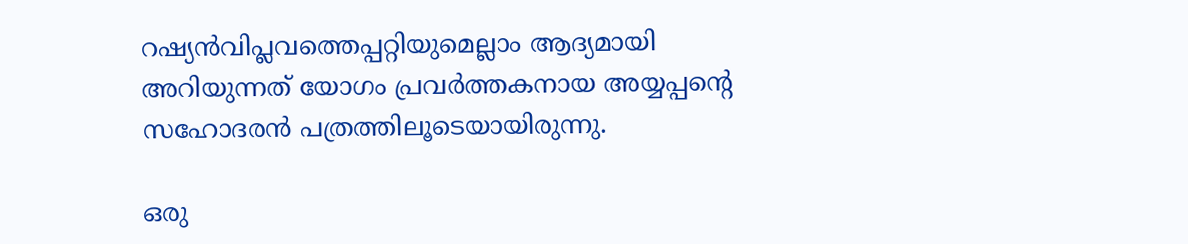റഷ്യന്‍വിപ്ലവത്തെപ്പറ്റിയുമെല്ലാം ആദ്യമായി അറിയുന്നത് യോഗം പ്രവര്‍ത്തകനായ അയ്യപ്പന്റെ സഹോദരന്‍ പത്രത്തിലൂടെയായിരുന്നു.

ഒരു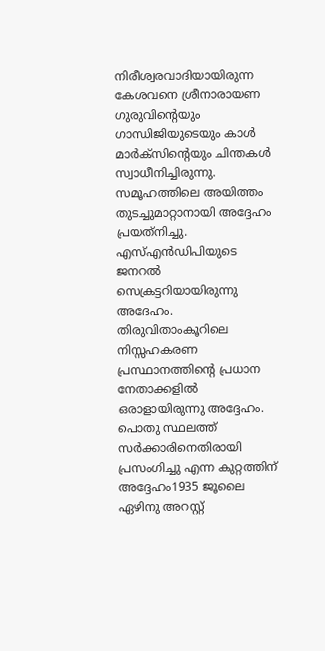നിരീശ്വരവാദിയായിരുന്ന കേശവനെ ശ്രീനാരായണ ഗുരുവിന്റെയും ഗാന്ധിജിയുടെയും കാള്‍ മാര്‍ക്‌സിന്റെയും ചിന്തകള്‍ സ്വാധീനിച്ചിരുന്നു. സമൂഹത്തിലെ അയിത്തം തുടച്ചുമാറ്റാനായി അദ്ദേഹം പ്രയത്‌നിച്ചു. എസ്എന്‍ഡിപിയുടെ ജനറല്‍ സെക്രട്ടറിയായിരുന്നു അദേഹം. തിരുവിതാംകൂറിലെ നിസ്സഹകരണ പ്രസ്ഥാനത്തിന്റെ പ്രധാന നേതാക്കളില്‍ ഒരാളായിരുന്നു അദ്ദേഹം. പൊതു സ്ഥലത്ത് സര്‍ക്കാരിനെതിരായി പ്രസംഗിച്ചു എന്ന കുറ്റത്തിന് അദ്ദേഹം1935 ജൂലൈ ഏഴിനു അറസ്റ്റ്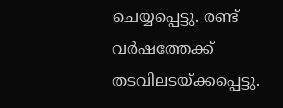ചെയ്യപ്പെട്ടു. രണ്ട് വര്‍ഷത്തേക്ക് തടവിലടയ്‌ക്കപ്പെട്ടു.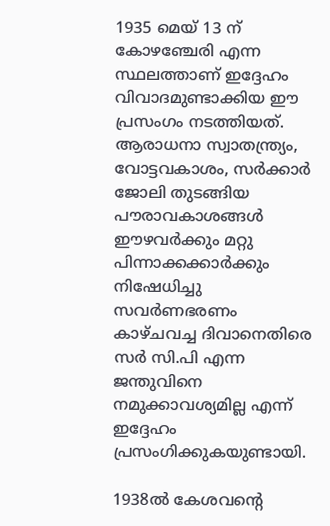1935 മെയ് 13 ന് കോഴഞ്ചേരി എന്ന സ്ഥലത്താണ് ഇദ്ദേഹം വിവാദമുണ്ടാക്കിയ ഈ പ്രസംഗം നടത്തിയത്. ആരാധനാ സ്വാതന്ത്ര്യം, വോട്ടവകാശം, സര്‍ക്കാര്‍ ജോലി തുടങ്ങിയ പൗരാവകാശങ്ങള്‍ ഈഴവര്‍ക്കും മറ്റു പിന്നാക്കക്കാര്‍ക്കും നിഷേധിച്ചു സവര്‍ണഭരണം കാഴ്ചവച്ച ദിവാനെതിരെ സര്‍ സി.പി എന്ന ജന്തുവിനെ നമുക്കാവശ്യമില്ല എന്ന് ഇദ്ദേഹം പ്രസംഗിക്കുകയുണ്ടായി.

1938ല്‍ കേശവന്റെ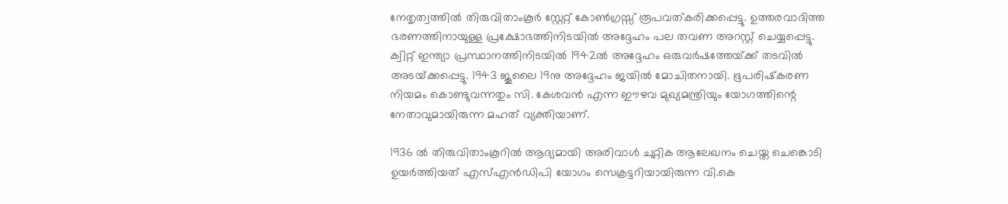നേതൃത്വത്തില്‍ തിരുവിതാംകൂര്‍ സ്റ്റേറ്റ് കോണ്‍ഗ്രസ്സ് രൂപവത്കരിക്കപ്പെട്ടു. ഉത്തരവാദിത്ത ഭരണത്തിനായുള്ള പ്രക്ഷോഭത്തിനിടയില്‍ അദ്ദേഹം പല തവണ അറസ്റ്റ് ചെയ്യപ്പെട്ടു. ക്വിറ്റ് ഇന്ത്യാ പ്രസ്ഥാനത്തിനിടയില്‍ 1942ല്‍ അദ്ദേഹം ഒരുവര്‍ഷത്തേയ്‌ക്ക് തടവില്‍ അടയ്‌ക്കപ്പെട്ടു. 1943 ജൂലൈ 19നു അദ്ദേഹം ജയില്‍ മോചിതനായി. ഭൂപരിഷ്‌കരണ നിയമം കൊണ്ടുവന്നതും സി. കേശവന്‍ എന്ന ഈഴവ മുഖ്യമന്ത്രിയും യോഗത്തിന്റെ നേതാവുമായിരുന്ന മഹത് വ്യക്തിയാണ്.

1936 ല്‍ തിരുവിതാംകൂറില്‍ ആദ്യമായി അരിവാള്‍ ചുറ്റിക ആലേഖനം ചെയ്ത ചെങ്കൊടി ഉയര്‍ത്തിയത് എസ്എന്‍ഡിപി യോഗം സെക്രട്ടറിയായിരുന്ന വി.കെ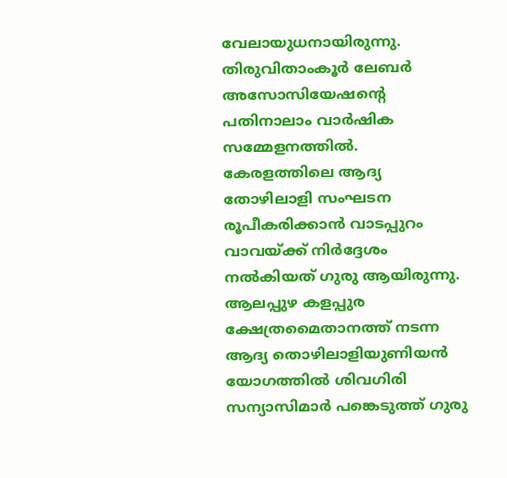വേലായുധനായിരുന്നു. തിരുവിതാംകൂര്‍ ലേബര്‍ അസോസിയേഷന്റെ പതിനാലാം വാര്‍ഷിക സമ്മേളനത്തില്‍. കേരളത്തിലെ ആദ്യ തോഴിലാളി സംഘടന രൂപീകരിക്കാന്‍ വാടപ്പുറം വാവയ്‌ക്ക് നിര്‍ദ്ദേശം നല്‍കിയത് ഗുരു ആയിരുന്നു. ആലപ്പുഴ കളപ്പുര ക്ഷേത്രമൈതാനത്ത് നടന്ന ആദ്യ തൊഴിലാളിയുണിയന്‍ യോഗത്തില്‍ ശിവഗിരി സന്യാസിമാര്‍ പങ്കെടുത്ത് ഗുരു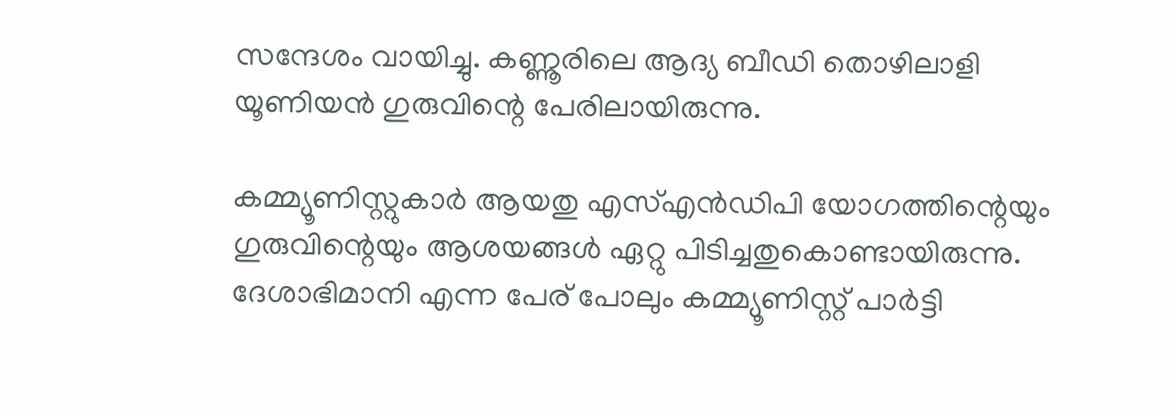സന്ദേശം വായിച്ചു. കണ്ണൂരിലെ ആദ്യ ബീഡി തൊഴിലാളി യൂണിയന്‍ ഗുരുവിന്റെ പേരിലായിരുന്നു.

കമ്മ്യൂണിസ്റ്റുകാര്‍ ആയതു എസ്എന്‍ഡിപി യോഗത്തിന്റെയും ഗുരുവിന്റെയും ആശയങ്ങള്‍ ഏറ്റു പിടിച്ചതുകൊണ്ടായിരുന്നു. ദേശാഭിമാനി എന്ന പേര് പോലും കമ്മ്യൂണിസ്റ്റ് പാര്‍ട്ടി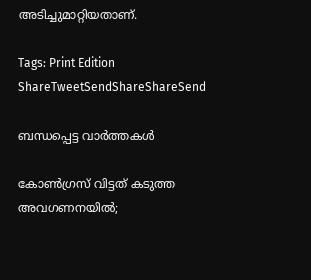അടിച്ചുമാറ്റിയതാണ്.

Tags: Print Edition
ShareTweetSendShareShareSend

ബന്ധപ്പെട്ട വാര്‍ത്തകള്‍

കോണ്‍ഗ്രസ് വിട്ടത് കടുത്ത അവഗണനയില്‍;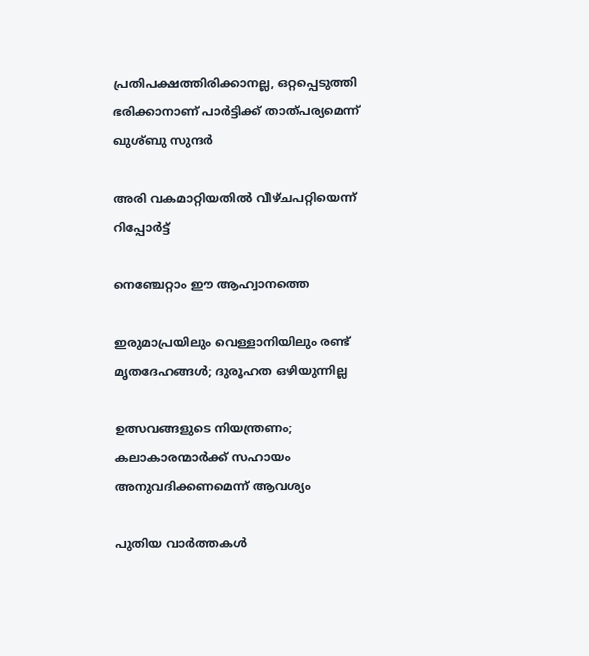പ്രതിപക്ഷത്തിരിക്കാനല്ല, ഒറ്റപ്പെടുത്തി ഭരിക്കാനാണ് പാര്‍ട്ടിക്ക് താത്പര്യമെന്ന് ഖുശ്ബു സുന്ദര്‍

അരി വകമാറ്റിയതില്‍ വീഴ്ചപറ്റിയെന്ന് റിപ്പോര്‍ട്ട്

നെഞ്ചേറ്റാം ഈ ആഹ്വാനത്തെ

ഇരുമാപ്രയിലും വെള്ളാനിയിലും രണ്ട് മൃതദേഹങ്ങള്‍; ദുരൂഹത ഒഴിയുന്നില്ല

ഉത്സവങ്ങളുടെ നിയന്ത്രണം; കലാകാരന്മാര്‍ക്ക് സഹായം അനുവദിക്കണമെന്ന് ആവശ്യം

പുതിയ വാര്‍ത്തകള്‍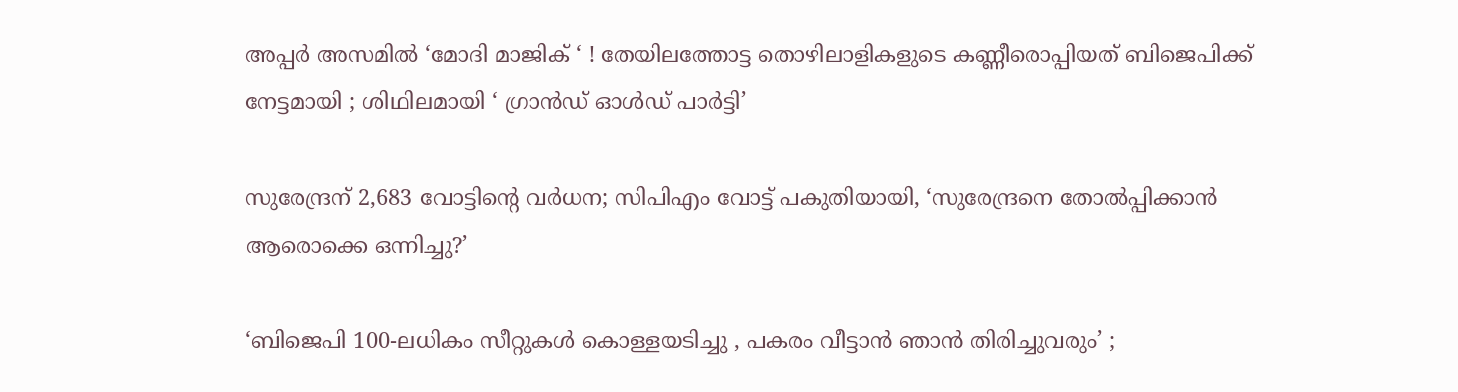അപ്പർ അസമിൽ ‘മോദി മാജിക് ‘ ! തേയിലത്തോട്ട തൊഴിലാളികളുടെ കണ്ണീരൊപ്പിയത് ബിജെപിക്ക് നേട്ടമായി ; ശിഥിലമായി ‘ ഗ്രാൻഡ് ഓൾഡ് പാർട്ടി’

സുരേന്ദ്രന് 2,683 വോട്ടിന്റെ വര്‍ധന; സിപിഎം വോട്ട് പകുതിയായി, ‘സുരേന്ദ്രനെ തോല്‍പ്പിക്കാന്‍ ആരൊക്കെ ഒന്നിച്ചു?’

‘ബിജെപി 100-ലധികം സീറ്റുകൾ കൊള്ളയടിച്ചു , പകരം വീട്ടാൻ ഞാൻ തിരിച്ചുവരും’ ;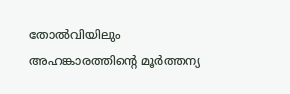തോൽവിയിലും അഹങ്കാരത്തിന്റെ മൂർത്തന്യ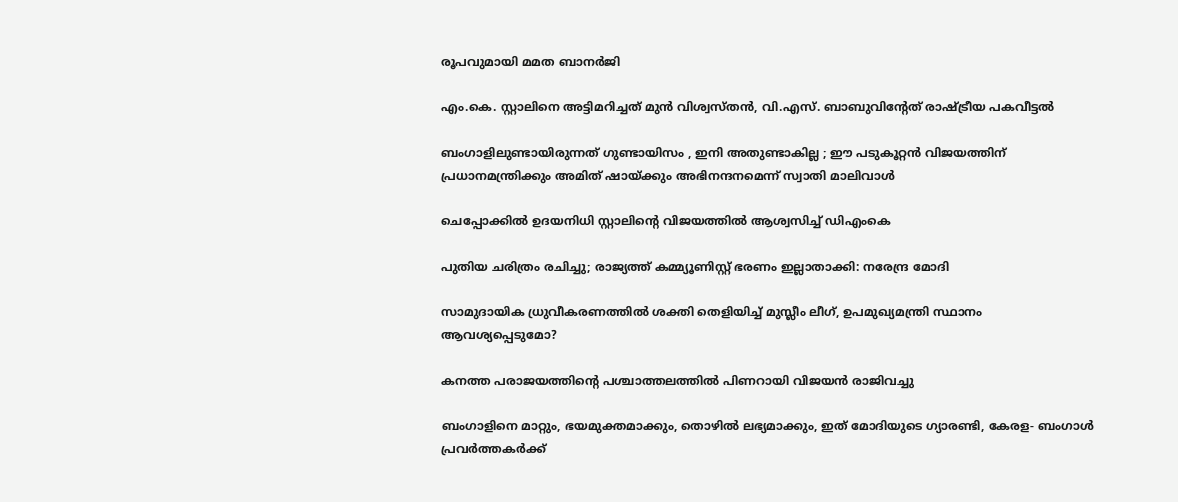രൂപവുമായി മമത ബാനർജി

എം.കെ. സ്റ്റാലിനെ അട്ടിമറിച്ചത് മുന്‍ വിശ്വസ്തന്‍, വി.എസ്. ബാബുവിന്റേത് രാഷ്‌ട്രീയ പകവീട്ടല്‍

ബംഗാളിലുണ്ടായിരുന്നത് ഗുണ്ടായിസം , ഇനി അതുണ്ടാകില്ല ; ഈ പടുകൂറ്റൻ വിജയത്തിന് പ്രധാനമന്ത്രിക്കും അമിത് ഷായ്‌ക്കും അഭിനന്ദനമെന്ന് സ്വാതി മാലിവാൾ

ചെപ്പോക്കില്‍ ഉദയനിധി സ്റ്റാലിന്റെ വിജയത്തില്‍ ആശ്വസിച്ച് ഡിഎംകെ

പുതിയ ചരിത്രം രചിച്ചു; രാജ്യത്ത് കമ്മ്യൂണിസ്റ്റ് ഭരണം ഇല്ലാതാക്കി: നരേന്ദ്ര മോദി

സാമുദായിക ധ്രുവീകരണത്തില്‍ ശക്തി തെളിയിച്ച് മുസ്ലീം ലീഗ്, ഉപമുഖ്യമന്ത്രി സ്ഥാനം ആവശ്യപ്പെടുമോ?

കനത്ത പരാജയത്തിന്റെ പശ്ചാത്തലത്തില്‍ പിണറായി വിജയന്‍ രാജിവച്ചു

ബംഗാളിനെ മാറ്റും, ഭയമുക്തമാക്കും, തൊഴില്‍ ലഭ്യമാക്കും, ഇത് മോദിയുടെ ഗ്യാരണ്ടി, കേരള- ബംഗാള്‍ പ്രവര്‍ത്തകര്‍ക്ക്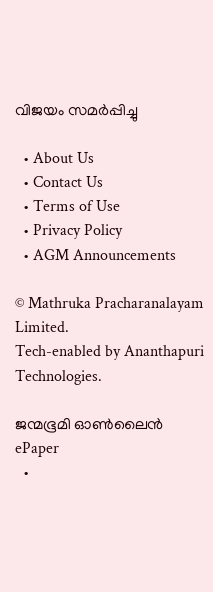വിജയം സമര്‍പ്പിച്ചു

  • About Us
  • Contact Us
  • Terms of Use
  • Privacy Policy
  • AGM Announcements

© Mathruka Pracharanalayam Limited.
Tech-enabled by Ananthapuri Technologies.

ജന്മഭൂമി ഓണ്‍ലൈന്‍
ePaper
  •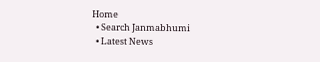Home
  • Search Janmabhumi
  • Latest News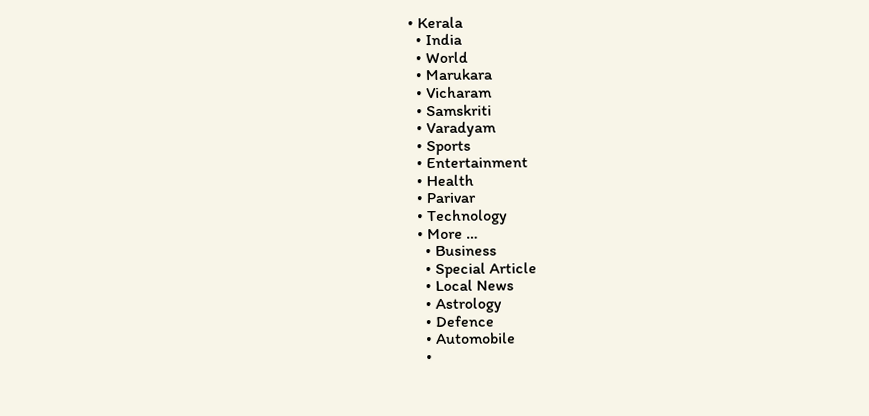• Kerala
  • India
  • World
  • Marukara
  • Vicharam
  • Samskriti
  • Varadyam
  • Sports
  • Entertainment
  • Health
  • Parivar
  • Technology
  • More …
    • Business
    • Special Article
    • Local News
    • Astrology
    • Defence
    • Automobile
    •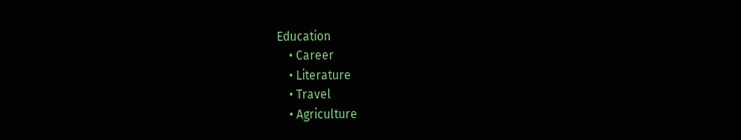Education
    • Career
    • Literature
    • Travel
    • Agriculture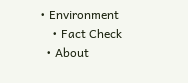• Environment
    • Fact Check
  • About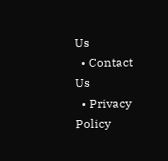Us
  • Contact Us
  • Privacy Policy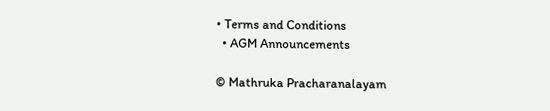• Terms and Conditions
  • AGM Announcements

© Mathruka Pracharanalayam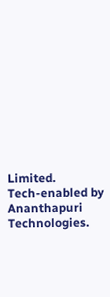Limited.
Tech-enabled by Ananthapuri Technologies.